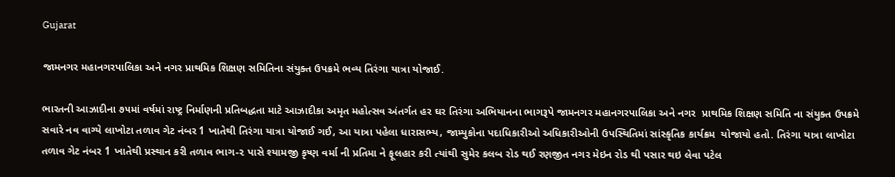Gujarat

જામનગર મહાનગરપાલિકા અને નગર પ્રાથમિક શિક્ષણ સમિતિના સંયુક્ત ઉપક્રમે ભવ્ય તિરંગા યાત્રા યોજાઈ.

ભારતની આઝાદીના ૭૫માં વર્ષમાં રાષ્ટ્ર નિર્માણની પ્રતિબદ્ધતા માટે આઝાદીકા અમૃત મહોત્સવ અંતર્ગત હર ઘર તિરંગા અભિયાનના ભાગરૂપે જામનગર મહાનગરપાલિકા અને નગર  પ્રાથમિક શિક્ષણ સમિતિ ના સંયુક્ત ઉપક્રમે  સવારે નવ વાગ્યે લાખોટા તળાવ ગેટ નંબર 1 ખાતેથી તિરંગા યાત્રા યોજાઈ ગઈ, આ યાત્રા પહેલા ધારાસભ્ય, જામ્યુકોના પદાધિકારીઓ અધિકારીઓની ઉપસ્થિતિમાં સાંસ્કૃતિક કાર્યક્રમ  યોજાયો હતો. તિરંગા યાત્રા લાખોટા તળાવ ગેટ નંબર 1 ખાતેથી પ્રસ્થાન કરી તળાવ ભાગ-૨ પાસે શ્યામજી કૃષ્ણ વર્મા ની પ્રતિમા ને ફૂલહાર કરી ત્યાંથી સુમેર કલબ રોડ થઈ રણજીત નગર મેઇન રોડ થી પસાર થઇ લેવા પટેલ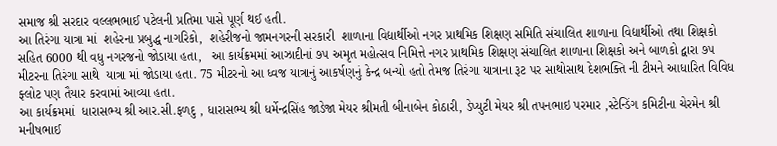સમાજ શ્રી સરદાર વલ્લભભાઈ પટેલની પ્રતિમા પાસે પૂર્ણ થઈ હતી.
આ તિરંગા યાત્રા માં  શહેરના પ્રબુદ્ધ નાગરિકો,  શહેરીજનો જામનગરની સરકારી  શાળાના વિદ્યાર્થીઓ નગર પ્રાથમિક શિક્ષણ સમિતિ સંચાલિત શાળાના વિદ્યાર્થીઓ તથા શિક્ષકો  સહિત 6000 થી વધુ નગરજનો જોડાયા હતા,   આ કાર્યક્રમમાં આઝાદીનાં ૭૫ અમૃત મહોત્સવ નિમિત્તે નગર પ્રાથમિક શિક્ષણ સંચાલિત શાળાના શિક્ષકો અને બાળકો દ્વારા ૭૫ મીટરના તિરંગા સાથે  યાત્રા માં જોડાયા હતા. 75 મીટરનો આ ધ્વજ યાત્રાનું આકર્ષણનું કેન્દ્ર બન્યો હતો તેમજ તિરંગા યાત્રાના રૂટ પર સાથોસાથ દેશભક્તિ ની ટીમને આધારિત વિવિધ ફ્લોટ પણ તૈયાર કરવામાં આવ્યા હતા.
આ કાર્યક્રમમાં  ધારાસભ્ય શ્રી આર.સી.ફળદુ , ધારાસભ્ય શ્રી ધર્મેન્દ્રસિંહ જાડેજા મેયર શ્રીમતી બીનાબેન કોઠારી, ડેપ્યુટી મેયર શ્રી તપનભાઇ પરમાર ,સ્ટેન્ડિંગ કમિટીના ચેરમેન શ્રી મનીષભાઈ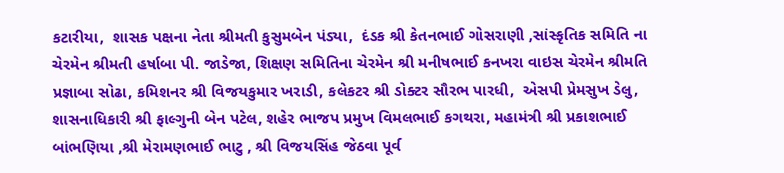કટારીયા,  શાસક પક્ષના નેતા શ્રીમતી કુસુમબેન પંડ્યા,  દંડક શ્રી કેતનભાઈ ગોસરાણી ,સાંસ્કૃતિક સમિતિ ના ચેરમેન શ્રીમતી હર્ષાબા પી. જાડેજા, શિક્ષણ સમિતિના ચેરમેન શ્રી મનીષભાઈ કનખરા વાઇસ ચેરમેન શ્રીમતિ પ્રજ્ઞાબા સોઢા, કમિશનર શ્રી વિજયકુમાર ખરાડી, કલેકટર શ્રી ડોક્ટર સૌરભ પારધી,  એસપી પ્રેમસુખ ડેલુ,  શાસનાધિકારી શ્રી ફાલ્ગુની બેન પટેલ, શહેર ભાજપ પ્રમુખ વિમલભાઈ કગથરા, મહામંત્રી શ્રી પ્રકાશભાઈ બાંભણિયા ,શ્રી મેરામણભાઈ ભાટુ , શ્રી વિજયસિંહ જેઠવા પૂર્વ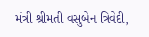મંત્રી શ્રીમતી વસુબેન ત્રિવેદી,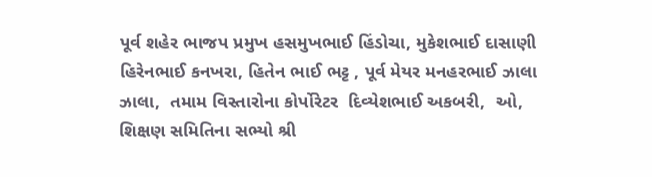પૂર્વ શહેર ભાજપ પ્રમુખ હસમુખભાઈ હિંડોચા, મુકેશભાઈ દાસાણી હિરેનભાઈ કનખરા, હિતેન ભાઈ ભટ્ટ , પૂર્વ મેયર મનહરભાઈ ઝાલા ઝાલા,  તમામ વિસ્તારોના કોર્પોરેટર  દિવ્યેશભાઈ અકબરી,  ઓ, શિક્ષણ સમિતિના સભ્યો શ્રી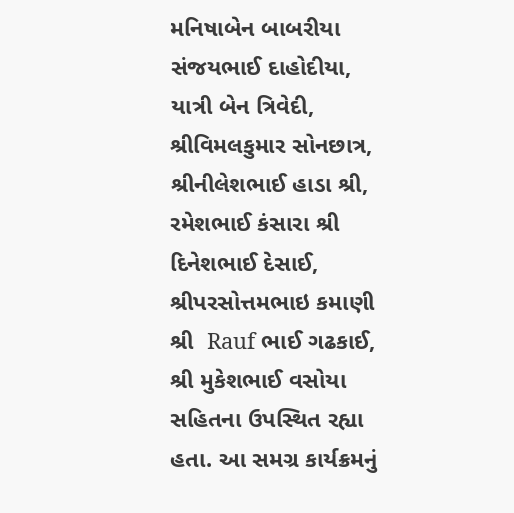મનિષાબેન બાબરીયા  સંજયભાઈ દાહોદીયા, યાત્રી બેન ત્રિવેદી, શ્રીવિમલકુમાર સોનછાત્ર, શ્રીનીલેશભાઈ હાડા શ્રી, રમેશભાઈ કંસારા શ્રી દિનેશભાઈ દેસાઈ, શ્રીપરસોત્તમભાઇ કમાણી શ્રી  Rauf ભાઈ ગઢકાઈ, શ્રી મુકેશભાઈ વસોયા સહિતના ઉપસ્થિત રહ્યા હતા. આ સમગ્ર કાર્યક્રમનું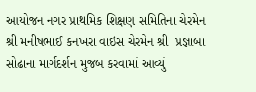આયોજન નગર પ્રાથમિક શિક્ષણ સમિતિના ચેરમેન શ્રી મનીષભાઈ કનખરા વાઇસ ચેરમેન શ્રી  પ્રજ્ઞાબા સોઢાના માર્ગદર્શન મુજબ કરવામાં આવ્યું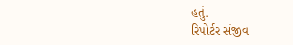હતું.
રિપોર્ટર સંજીવ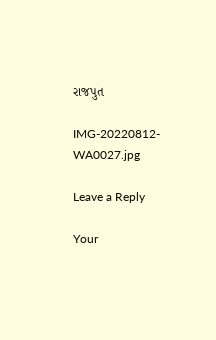રાજપુત

IMG-20220812-WA0027.jpg

Leave a Reply

Your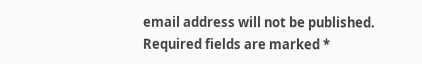email address will not be published. Required fields are marked *